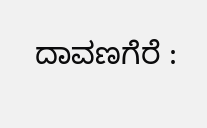ದಾವಣಗೆರೆ :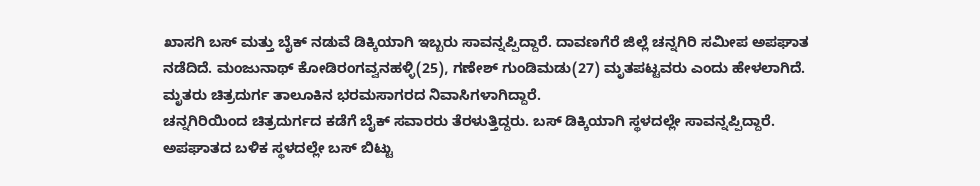ಖಾಸಗಿ ಬಸ್ ಮತ್ತು ಬೈಕ್ ನಡುವೆ ಡಿಕ್ಕಿಯಾಗಿ ಇಬ್ಬರು ಸಾವನ್ನಪ್ಪಿದ್ದಾರೆ. ದಾವಣಗೆರೆ ಜಿಲ್ಲೆ ಚನ್ನಗಿರಿ ಸಮೀಪ ಅಪಘಾತ ನಡೆದಿದೆ. ಮಂಜುನಾಥ್ ಕೋಡಿರಂಗವ್ವನಹಳ್ಳಿ(25), ಗಣೇಶ್ ಗುಂಡಿಮಡು(27) ಮೃತಪಟ್ಟವರು ಎಂದು ಹೇಳಲಾಗಿದೆ. ಮೃತರು ಚಿತ್ರದುರ್ಗ ತಾಲೂಕಿನ ಭರಮಸಾಗರದ ನಿವಾಸಿಗಳಾಗಿದ್ದಾರೆ.
ಚನ್ನಗಿರಿಯಿಂದ ಚಿತ್ರದುರ್ಗದ ಕಡೆಗೆ ಬೈಕ್ ಸವಾರರು ತೆರಳುತ್ತಿದ್ದರು. ಬಸ್ ಡಿಕ್ಕಿಯಾಗಿ ಸ್ಥಳದಲ್ಲೇ ಸಾವನ್ನಪ್ಪಿದ್ದಾರೆ. ಅಪಘಾತದ ಬಳಿಕ ಸ್ಥಳದಲ್ಲೇ ಬಸ್ ಬಿಟ್ಟು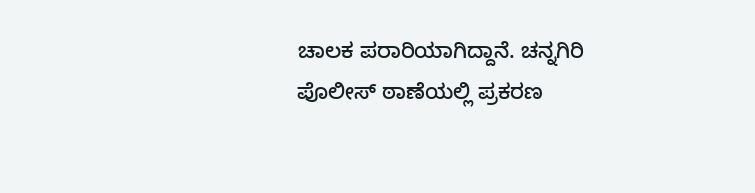ಚಾಲಕ ಪರಾರಿಯಾಗಿದ್ದಾನೆ. ಚನ್ನಗಿರಿ ಪೊಲೀಸ್ ಠಾಣೆಯಲ್ಲಿ ಪ್ರಕರಣ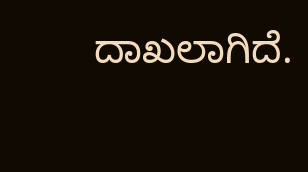ದಾಖಲಾಗಿದೆ.